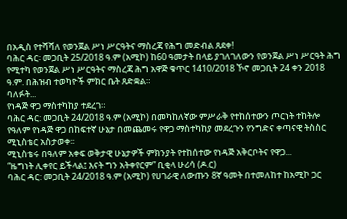በአዲስ የተሻሻለ የወንጀል ሥነ ሥርዓትና ማስረጃ የሕግ መድብል ጸደቀ!
ባሕር ዳር፡ መጋቢት 25/2018 ዓ.ም (አሚኮ) ከ60 ዓመታት በላይ ያገለገለውን የወንጀል ሥነ ሥርዓት ሕግ የሚተካ የወንጀል ሥነ ሥርዓትና ማስረጃ ሕግ አዋጅ ቁጥር 1410/2018 ኾኖ መጋቢት 24 ቀን 2018 ዓ.ም. በሕዝብ ተወካዮች ምክር ቤት ጸድቋል።
ባለፉት...
የነዳጅ ዋጋ ማስተካከያ ተደረገ።
ባሕር ዳር: መጋቢት 24/2018 ዓ.ም (አሚኮ) በመካከለኛው ምሥራቅ የተከሰተውን ጦርነት ተከትሎ የዓለም የነዳጅ ዋጋ በከፍተኛ ሁኔታ በመጨመሩ የዋጋ ማስተካከያ መደረጉን የንግድና ቀጣናዊ ትስስር ሚኒስቴር አስታወቀ፡፡
ሚኒስቴሩ በዓለም አቀፍ ወቅታዊ ሁኔታዎች ምክንያት የተከሰተው የነዳጅ አቅርቦትና የዋጋ...
“ዜግነት ሊቀየር ይችላል፤ እናት ግን አትቀየርም” ቢቂላ ሁሪሳ (ዶ.ር)
ባሕር ዳር: መጋቢት 24/2018 ዓ.ም (አሚኮ) የሀገራዊ ለውጡን 8ኛ ዓመት በተመለከተ ከአሚኮ ጋር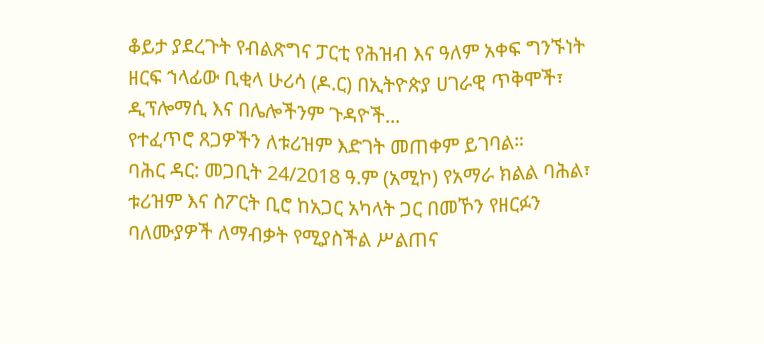ቆይታ ያደረጉት የብልጽግና ፓርቲ የሕዝብ እና ዓለም አቀፍ ግንኙነት ዘርፍ ኀላፊው ቢቂላ ሁሪሳ (ዶ.ር) በኢትዮጵያ ሀገራዊ ጥቅሞች፣ ዲፕሎማሲ እና በሌሎችንም ጉዳዮች...
የተፈጥሮ ጸጋዎችን ለቱሪዝም እድገት መጠቀም ይገባል።
ባሕር ዳር: መጋቢት 24/2018 ዓ.ም (አሚኮ) የአማራ ክልል ባሕል፣ ቱሪዝም እና ስፖርት ቢሮ ከአጋር አካላት ጋር በመኾን የዘርፉን ባለሙያዎች ለማብቃት የሚያስችል ሥልጠና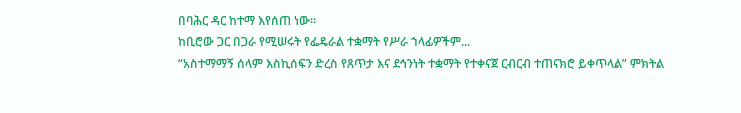በባሕር ዳር ከተማ እየሰጠ ነው።
ከቢሮው ጋር በጋራ የሚሠሩት የፌዴራል ተቋማት የሥራ ኀላፊዎችም...
“አስተማማኝ ሰላም እስኪሰፍን ድረስ የጸጥታ እና ደኅንነት ተቋማት የተቀናጀ ርብርብ ተጠናክሮ ይቀጥላል” ምክትል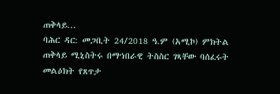ጠቅላይ...
ባሕር ዳር: መጋቢት 24/2018 ዓ.ም (አሚኮ) ምክትል ጠቅላይ ሚኒስትሩ በማኀበራዊ ትስስር ገጻቸው ባሰፈሩት መልዕክት የጸጥታ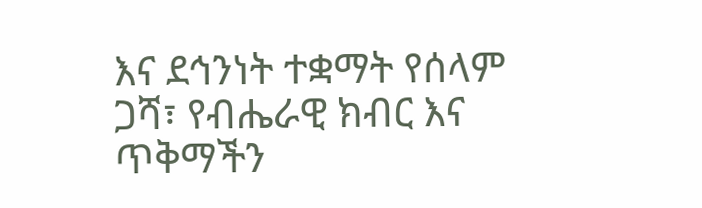እና ደኅንነት ተቋማት የሰላም ጋሻ፣ የብሔራዊ ክብር እና ጥቅማችን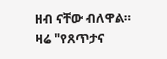ዘብ ናቸው ብለዋል።
ዛሬ "የጸጥታና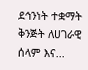ደኅንነት ተቋማት ቅንጅት ለሀገራዊ ሰላም እና...